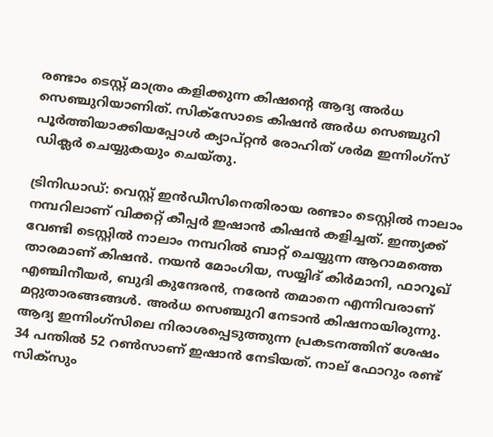രണ്ടാം ടെസ്റ്റ് മാത്രം കളിക്കുന്ന കിഷന്റെ ആദ്യ അര്‍ധ സെഞ്ചുറിയാണിത്. സിക്‌സോടെ കിഷന്‍ അര്‍ധ സെഞ്ചുറി പൂര്‍ത്തിയാക്കിയപ്പോള്‍ ക്യാപ്റ്റന്‍ രോഹിത് ശര്‍മ ഇന്നിംഗ്‌സ് ഡിക്ലര്‍ ചെയ്യുകയും ചെയ്തു.

ട്രിനിഡാഡ്: വെസ്റ്റ് ഇന്‍ഡീസിനെതിരായ രണ്ടാം ടെസ്റ്റില്‍ നാലാം നമ്പറിലാണ് വിക്കറ്റ് കീപ്പര്‍ ഇഷാന്‍ കിഷന്‍ കളിച്ചത്. ഇന്ത്യക്ക് വേണ്ടി ടെസ്റ്റില്‍ നാലാം നമ്പറില്‍ ബാറ്റ് ചെയ്യുന്ന ആറാമത്തെ താരമാണ് കിഷന്‍. നയന്‍ മോംഗിയ, സയ്യിദ് കിര്‍മാനി, ഫാറൂഖ് എഞ്ചിനീയര്‍, ബുദി കുന്ദേരന്‍, നരേന്‍ തമാനെ എന്നിവരാണ് മറ്റുതാരങ്ങങ്ങള്‍. അര്‍ധ സെഞ്ചുറി നേടാന്‍ കിഷനായിരുന്നു. ആദ്യ ഇന്നിംഗ്‌സിലെ നിരാശപ്പെടുത്തുന്ന പ്രകടനത്തിന് ശേഷം 34 പന്തില്‍ 52 റണ്‍സാണ് ഇഷാന്‍ നേടിയത്. നാല് ഫോറും രണ്ട് സിക്‌സും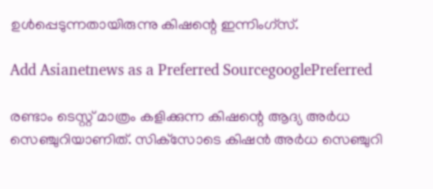ഉള്‍പ്പെടുന്നതായിരുന്നു കിഷന്റെ ഇന്നിംഗ്‌സ്.

Add Asianetnews as a Preferred SourcegooglePreferred

രണ്ടാം ടെസ്റ്റ് മാത്രം കളിക്കുന്ന കിഷന്റെ ആദ്യ അര്‍ധ സെഞ്ചുറിയാണിത്. സിക്‌സോടെ കിഷന്‍ അര്‍ധ സെഞ്ചുറി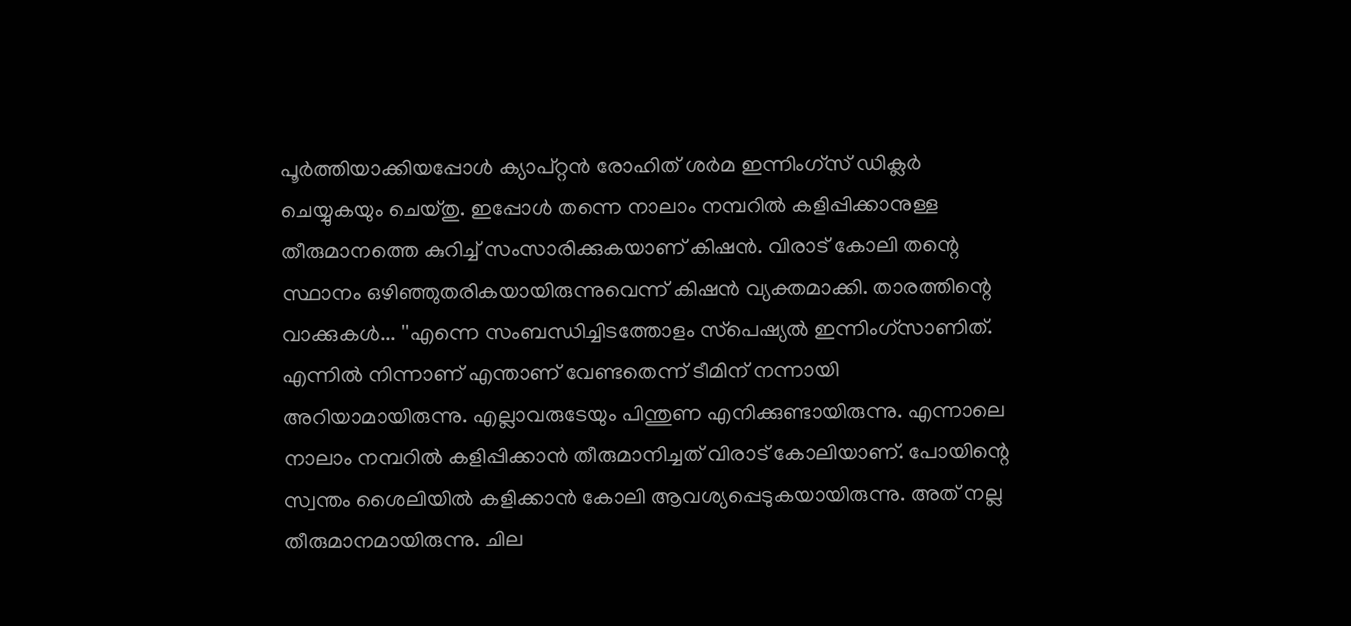പൂര്‍ത്തിയാക്കിയപ്പോള്‍ ക്യാപ്റ്റന്‍ രോഹിത് ശര്‍മ ഇന്നിംഗ്‌സ് ഡിക്ലര്‍ ചെയ്യുകയും ചെയ്തു. ഇപ്പോള്‍ തന്നെ നാലാം നമ്പറില്‍ കളിപ്പിക്കാനുള്ള തീരുമാനത്തെ കുറിച്ച് സംസാരിക്കുകയാണ് കിഷന്‍. വിരാട് കോലി തന്റെ സ്ഥാനം ഒഴിഞ്ഞുതരികയായിരുന്നുവെന്ന് കിഷന്‍ വ്യക്തമാക്കി. താരത്തിന്റെ വാക്കുകള്‍... ''എന്നെ സംബന്ധിച്ചിടത്തോളം സ്‌പെഷ്യല്‍ ഇന്നിംഗ്‌സാണിത്. എന്നില്‍ നിന്നാണ് എന്താണ് വേണ്ടതെന്ന് ടീമിന് നന്നായി അറിയാമായിരുന്നു. എല്ലാവരുടേയും പിന്തുണ എനിക്കുണ്ടായിരുന്നു. എന്നാലെ നാലാം നമ്പറില്‍ കളിപ്പിക്കാന്‍ തീരുമാനിച്ചത് വിരാട് കോലിയാണ്. പോയിന്റെ സ്വന്തം ശൈലിയില്‍ കളിക്കാന്‍ കോലി ആവശ്യപ്പെടുകയായിരുന്നു. അത് നല്ല തീരുമാനമായിരുന്നു. ചില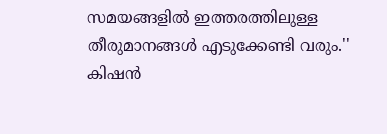സമയങ്ങളില്‍ ഇത്തരത്തിലുള്ള തീരുമാനങ്ങള്‍ എടുക്കേണ്ടി വരും.'' കിഷന്‍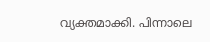വ്യക്തമാക്കി. പിന്നാലെ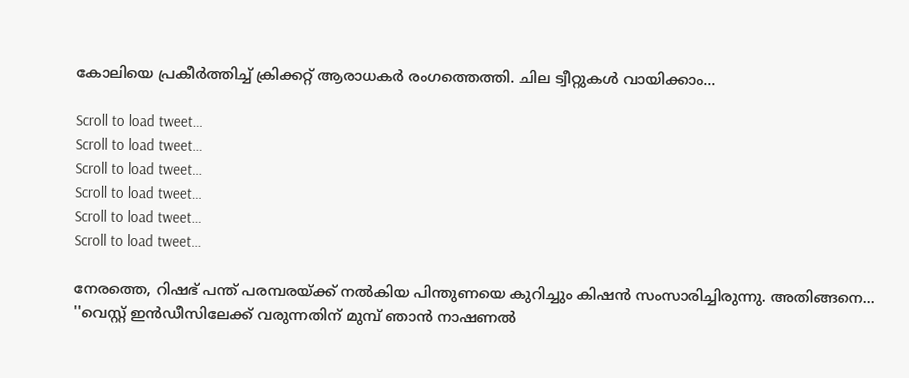കോലിയെ പ്രകീര്‍ത്തിച്ച് ക്രിക്കറ്റ് ആരാധകര്‍ രംഗത്തെത്തി. ചില ട്വീറ്റുകള്‍ വായിക്കാം...

Scroll to load tweet…
Scroll to load tweet…
Scroll to load tweet…
Scroll to load tweet…
Scroll to load tweet…
Scroll to load tweet…

നേരത്തെ, റിഷഭ് പന്ത് പരമ്പരയ്ക്ക് നല്‍കിയ പിന്തുണയെ കുറിച്ചും കിഷന്‍ സംസാരിച്ചിരുന്നു. അതിങ്ങനെ... ''വെസ്റ്റ് ഇന്‍ഡീസിലേക്ക് വരുന്നതിന് മുമ്പ് ഞാന്‍ നാഷണല്‍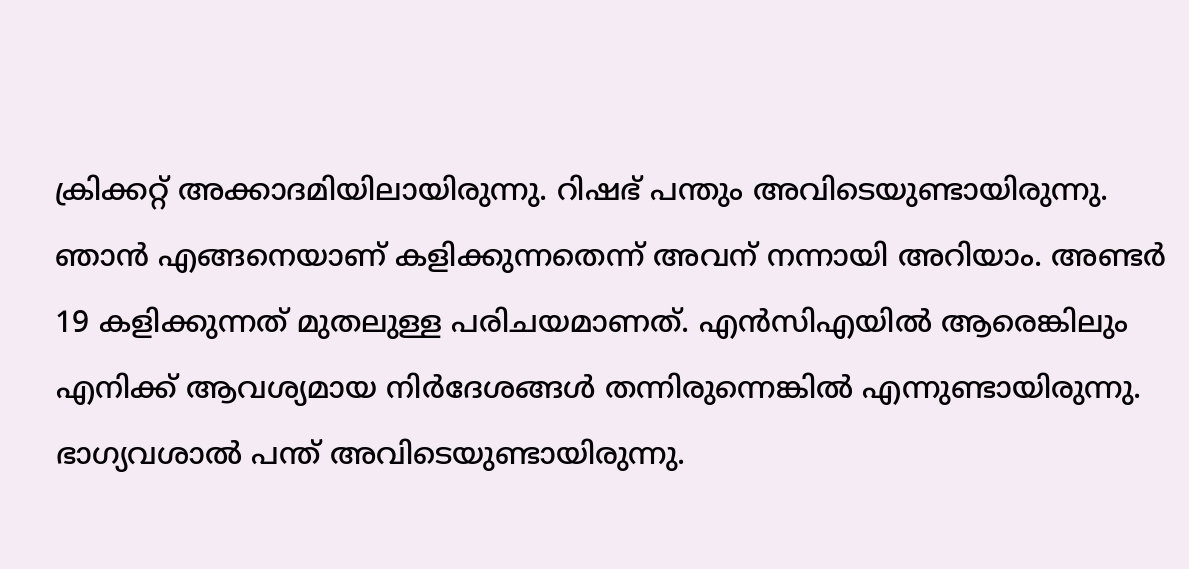ക്രിക്കറ്റ് അക്കാദമിയിലായിരുന്നു. റിഷഭ് പന്തും അവിടെയുണ്ടായിരുന്നു. ഞാന്‍ എങ്ങനെയാണ് കളിക്കുന്നതെന്ന് അവന് നന്നായി അറിയാം. അണ്ടര്‍ 19 കളിക്കുന്നത് മുതലുള്ള പരിചയമാണത്. എന്‍സിഎയില്‍ ആരെങ്കിലും എനിക്ക് ആവശ്യമായ നിര്‍ദേശങ്ങള്‍ തന്നിരുന്നെങ്കില്‍ എന്നുണ്ടായിരുന്നു. ഭാഗ്യവശാല്‍ പന്ത് അവിടെയുണ്ടായിരുന്നു.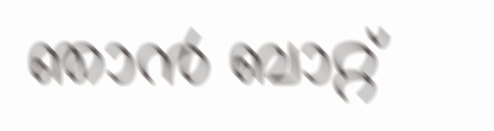ഞാന്‍ ബാറ്റ്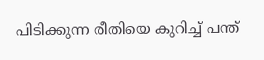പിടിക്കുന്ന രീതിയെ കുറിച്ച് പന്ത്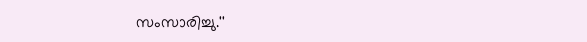സംസാരിച്ചു.''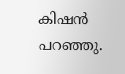കിഷന്‍ പറഞ്ഞു.